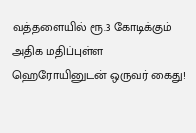வத்தளையில் ரூ.3 கோடிக்கும் அதிக மதிப்புள்ள ஹெரோயினுடன் ஒருவர் கைது!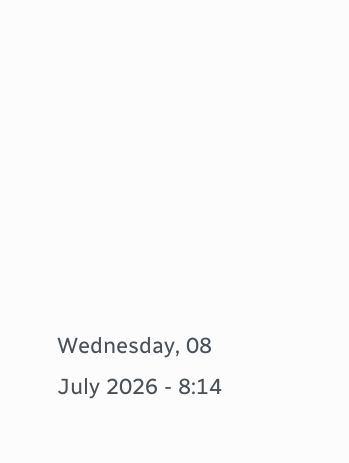Wednesday, 08 July 2026 - 8:14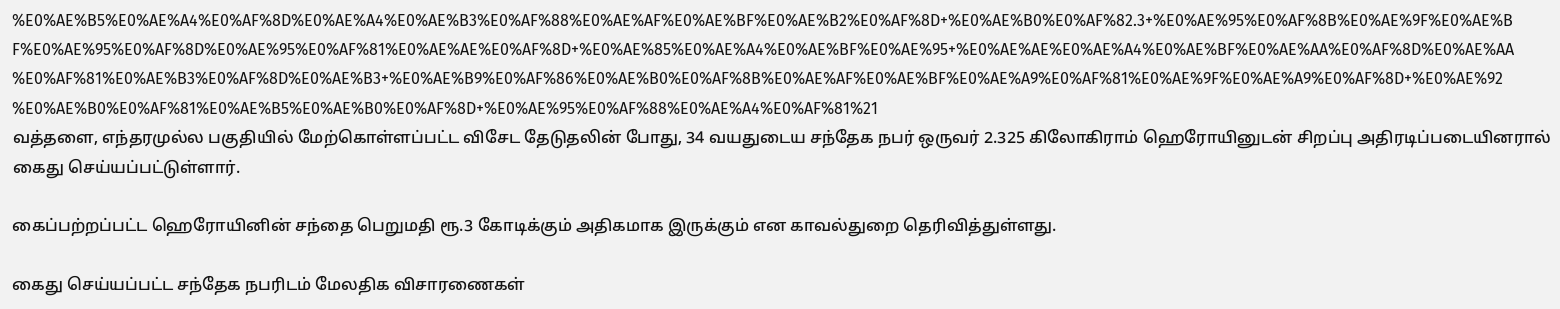%E0%AE%B5%E0%AE%A4%E0%AF%8D%E0%AE%A4%E0%AE%B3%E0%AF%88%E0%AE%AF%E0%AE%BF%E0%AE%B2%E0%AF%8D+%E0%AE%B0%E0%AF%82.3+%E0%AE%95%E0%AF%8B%E0%AE%9F%E0%AE%BF%E0%AE%95%E0%AF%8D%E0%AE%95%E0%AF%81%E0%AE%AE%E0%AF%8D+%E0%AE%85%E0%AE%A4%E0%AE%BF%E0%AE%95+%E0%AE%AE%E0%AE%A4%E0%AE%BF%E0%AE%AA%E0%AF%8D%E0%AE%AA%E0%AF%81%E0%AE%B3%E0%AF%8D%E0%AE%B3+%E0%AE%B9%E0%AF%86%E0%AE%B0%E0%AF%8B%E0%AE%AF%E0%AE%BF%E0%AE%A9%E0%AF%81%E0%AE%9F%E0%AE%A9%E0%AF%8D+%E0%AE%92%E0%AE%B0%E0%AF%81%E0%AE%B5%E0%AE%B0%E0%AF%8D+%E0%AE%95%E0%AF%88%E0%AE%A4%E0%AF%81%21
வத்தளை, எந்தரமுல்ல பகுதியில் மேற்கொள்ளப்பட்ட விசேட தேடுதலின் போது, 34 வயதுடைய சந்தேக நபர் ஒருவர் 2.325 கிலோகிராம் ஹெரோயினுடன் சிறப்பு அதிரடிப்படையினரால் கைது செய்யப்பட்டுள்ளார்.

கைப்பற்றப்பட்ட ஹெரோயினின் சந்தை பெறுமதி ரூ.3 கோடிக்கும் அதிகமாக இருக்கும் என காவல்துறை தெரிவித்துள்ளது.

கைது செய்யப்பட்ட சந்தேக நபரிடம் மேலதிக விசாரணைகள்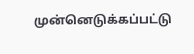முன்னெடுக்கப்பட்டு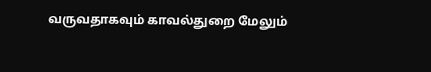வருவதாகவும் காவல்துறை மேலும்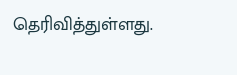தெரிவித்துள்ளது.